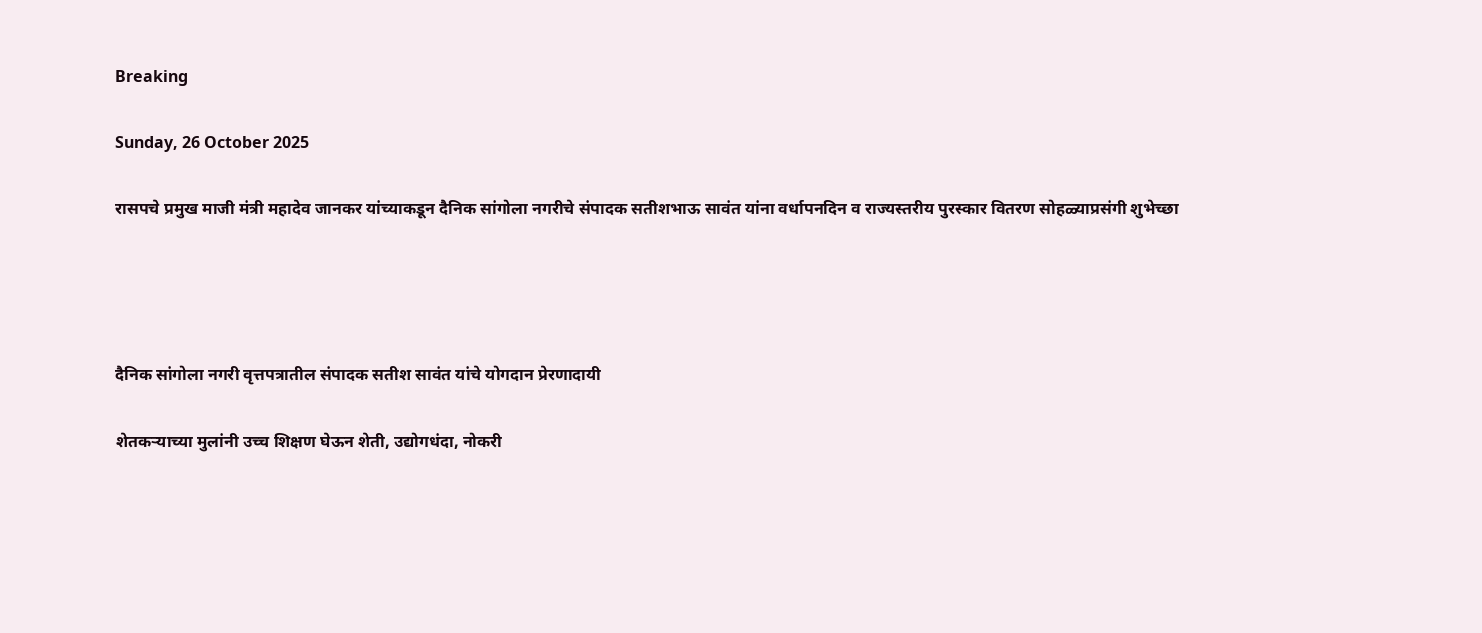Breaking

Sunday, 26 October 2025

रासपचे प्रमुख माजी मंत्री महादेव जानकर यांच्याकडून दैनिक सांगोला नगरीचे संपादक सतीशभाऊ सावंत यांना वर्धापनदिन व राज्यस्तरीय पुरस्कार वितरण सोहळ्याप्रसंगी शुभेच्छा




दैनिक सांगोला नगरी वृत्तपत्रातील संपादक सतीश सावंत यांचे योगदान प्रेरणादायी

शेतकर्‍याच्या मुलांनी उच्च शिक्षण घेऊन शेती, उद्योगधंदा, नोकरी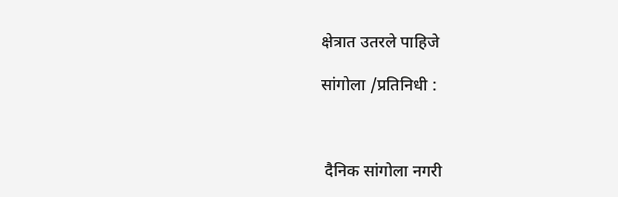क्षेत्रात उतरले पाहिजे

सांगोला /प्रतिनिधी :



 दैनिक सांगोला नगरी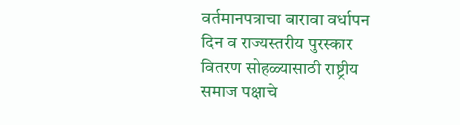वर्तमानपत्राचा बारावा वर्धापन दिन व राज्यस्तरीय पुरस्कार वितरण सोहळ्यासाठी राष्ट्रीय समाज पक्षाचे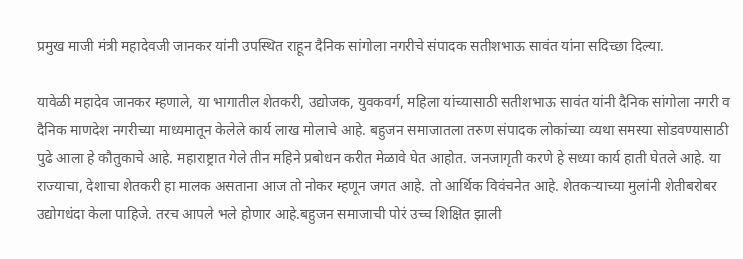प्रमुख माजी मंत्री महादेवजी जानकर यांनी उपस्थित राहून दैनिक सांगोला नगरीचे संपादक सतीशभाऊ सावंत यांना सदिच्छा दिल्या.

यावेळी महादेव जानकर म्हणाले, या भागातील शेतकरी, उद्योजक, युवकवर्ग, महिला यांच्यासाठी सतीशभाऊ सावंत यांनी दैनिक सांगोला नगरी व दैनिक माणदेश नगरीच्या माध्यमातून केलेले कार्य लाख मोलाचे आहे. बहुजन समाजातला तरुण संपादक लोकांच्या व्यथा समस्या सोडवण्यासाठी पुढे आला हे कौतुकाचे आहे. महाराष्ट्रात गेले तीन महिने प्रबोधन करीत मेळावे घेत आहोत. जनजागृती करणे हे सध्या कार्य हाती घेतले आहे. या राज्याचा, देशाचा शेतकरी हा मालक असताना आज तो नोकर म्हणून जगत आहे. तो आर्थिक विवंचनेत आहे. शेतकर्‍याच्या मुलांनी शेतीबरोबर उद्योगधंदा केला पाहिजे. तरच आपले भले होणार आहे.बहुजन समाजाची पोरं उच्च शिक्षित झाली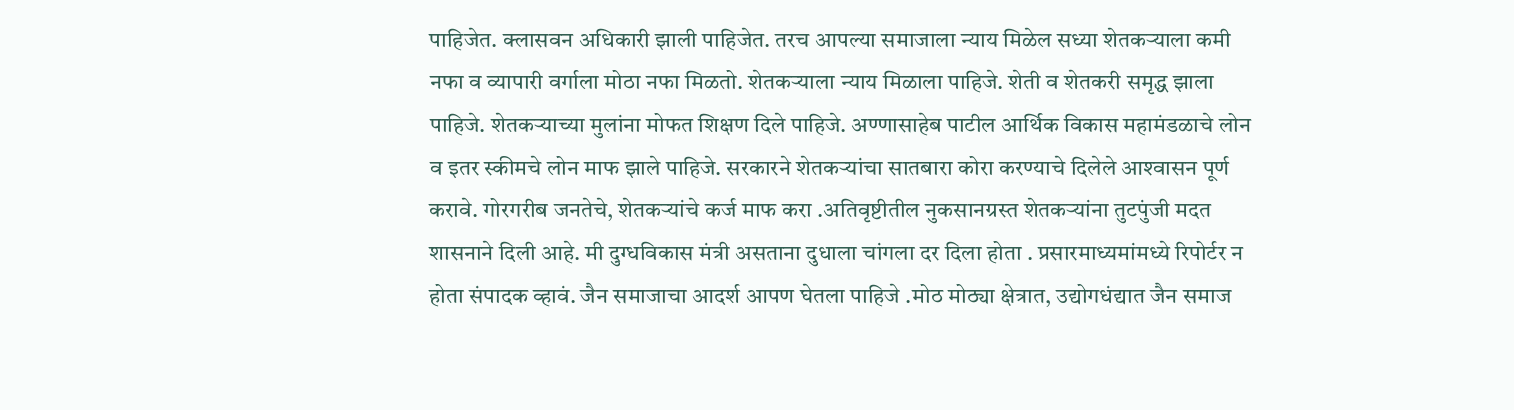पाहिजेत. क्लासवन अधिकारी झाली पाहिजेत. तरच आपल्या समाजाला न्याय मिळेल सध्या शेतकर्‍याला कमी नफा व व्यापारी वर्गाला मोठा नफा मिळतो. शेतकर्‍याला न्याय मिळाला पाहिजे. शेती व शेतकरी समृद्ध झाला पाहिजे. शेतकर्‍याच्या मुलांना मोफत शिक्षण दिले पाहिजे. अण्णासाहेब पाटील आर्थिक विकास महामंडळाचे लोन व इतर स्कीमचे लोन माफ झाले पाहिजे. सरकारने शेतकर्‍यांचा सातबारा कोरा करण्याचे दिलेले आश्‍वासन पूर्ण करावे. गोरगरीब जनतेचे, शेतकर्‍यांचे कर्ज माफ करा .अतिवृष्टीतील नुकसानग्रस्त शेतकर्‍यांना तुटपुंजी मदत शासनाने दिली आहे. मी दुग्धविकास मंत्री असताना दुधाला चांगला दर दिला होता . प्रसारमाध्यमांमध्ये रिपोर्टर न होता संपादक व्हावं. जैन समाजाचा आदर्श आपण घेतला पाहिजे .मोठ मोठ्या क्षेत्रात, उद्योगधंद्यात जैन समाज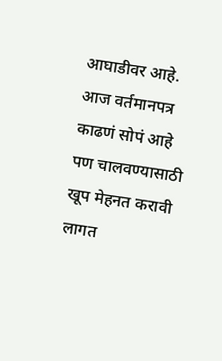आघाडीवर आहे. आज वर्तमानपत्र काढणं सोपं आहे पण चालवण्यासाठी खूप मेहनत करावी लागत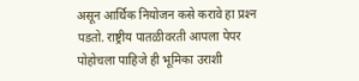असून आर्थिक नियोजन कसे करावे हा प्रश्‍न पडतो. राष्ट्रीय पातळीवरती आपला पेपर पोहोचला पाहिजे ही भूमिका उराशी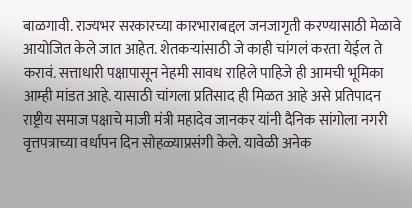बाळगावी. राज्यभर सरकारच्या कारभाराबद्दल जनजागृती करण्यासाठी मेळावे आयोजित केले जात आहेत. शेतकर्‍यांसाठी जे काही चांगलं करता येईल ते करावं. सत्ताधारी पक्षापासून नेहमी सावध राहिले पाहिजे ही आमची भूमिका आम्ही मांडत आहे. यासाठी चांगला प्रतिसाद ही मिळत आहे असे प्रतिपादन राष्ट्रीय समाज पक्षाचे माजी मंत्री महादेव जानकर यांनी दैनिक सांगोला नगरी वृत्तपत्राच्या वर्धापन दिन सोहळ्याप्रसंगी केले. यावेळी अनेक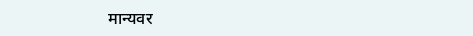मान्यवर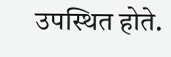उपस्थित होते.